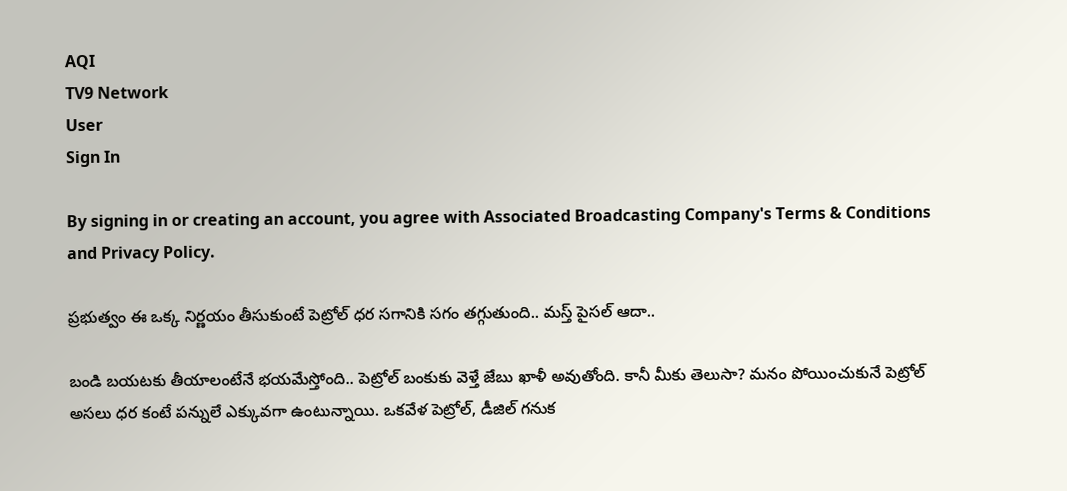AQI
TV9 Network
User
Sign In

By signing in or creating an account, you agree with Associated Broadcasting Company's Terms & Conditions and Privacy Policy.

ప్రభుత్వం ఈ ఒక్క నిర్ణయం తీసుకుంటే పెట్రోల్ ధర సగానికి సగం తగ్గుతుంది.. మస్త్ పైసల్ ఆదా..

బండి బయటకు తీయాలంటేనే భయమేస్తోంది.. పెట్రోల్ బంకుకు వెళ్తే జేబు ఖాళీ అవుతోంది. కానీ మీకు తెలుసా? మనం పోయించుకునే పెట్రోల్ అసలు ధర కంటే పన్నులే ఎక్కువగా ఉంటున్నాయి. ఒకవేళ పెట్రోల్, డీజిల్ గనుక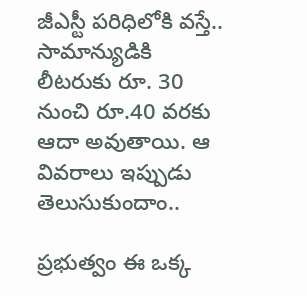జీఎస్టీ పరిధిలోకి వస్తే.. సామాన్యుడికి లీటరుకు రూ. 30 నుంచి రూ.40 వరకు ఆదా అవుతాయి. ఆ వివరాలు ఇప్పుడు తెలుసుకుందాం..

ప్రభుత్వం ఈ ఒక్క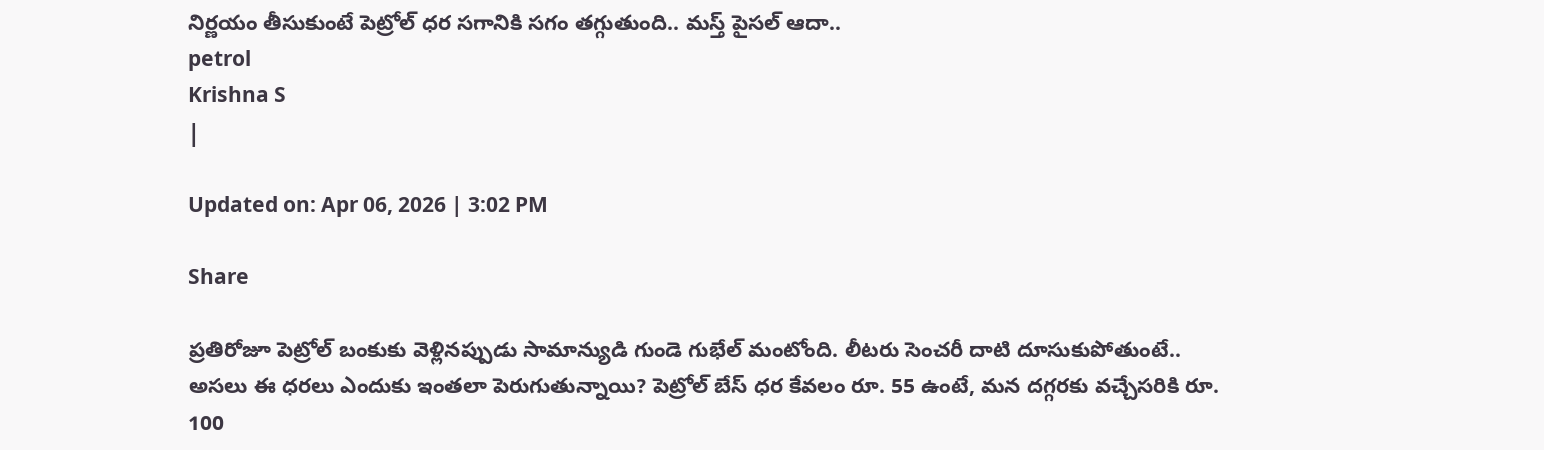నిర్ణయం తీసుకుంటే పెట్రోల్ ధర సగానికి సగం తగ్గుతుంది.. మస్త్ పైసల్ ఆదా..
petrol
Krishna S
|

Updated on: Apr 06, 2026 | 3:02 PM

Share

ప్రతిరోజూ పెట్రోల్ బంకుకు వెళ్లినప్పుడు సామాన్యుడి గుండె గుభేల్ మంటోంది. లీటరు సెంచరీ దాటి దూసుకుపోతుంటే.. అసలు ఈ ధరలు ఎందుకు ఇంతలా పెరుగుతున్నాయి? పెట్రోల్ బేస్ ధర కేవలం రూ. 55 ఉంటే, మన దగ్గరకు వచ్చేసరికి రూ. 100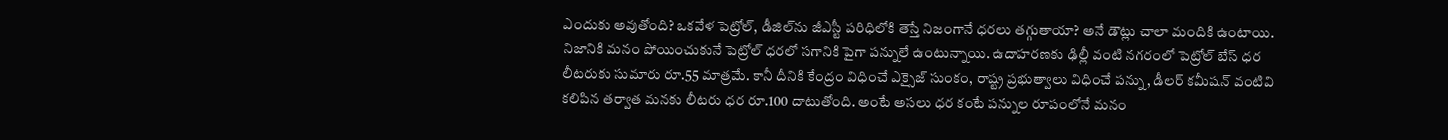ఎందుకు అవుతోంది? ఒకవేళ పెట్రోల్, డీజిల్‌ను జీఎస్టీ పరిధిలోకి తెస్తే నిజంగానే ధరలు తగ్గుతాయా? అనే డౌట్లు చాలా మందికి ఉంటాయి. నిజానికి మనం పోయించుకునే పెట్రోల్ ధరలో సగానికి పైగా పన్నులే ఉంటున్నాయి. ఉదాహరణకు ఢిల్లీ వంటి నగరంలో పెట్రోల్ బేస్ ధర లీటరుకు సుమారు రూ.55 మాత్రమే. కానీ దీనికి కేంద్రం విధించే ఎక్సైజ్ సుంకం, రాష్ట్ర ప్రభుత్వాలు విధించే పన్ను, డీలర్ కమీషన్ వంటివి కలిపిన తర్వాత మనకు లీటరు ధర రూ.100 దాటుతోంది. అంటే అసలు ధర కంటే పన్నుల రూపంలోనే మనం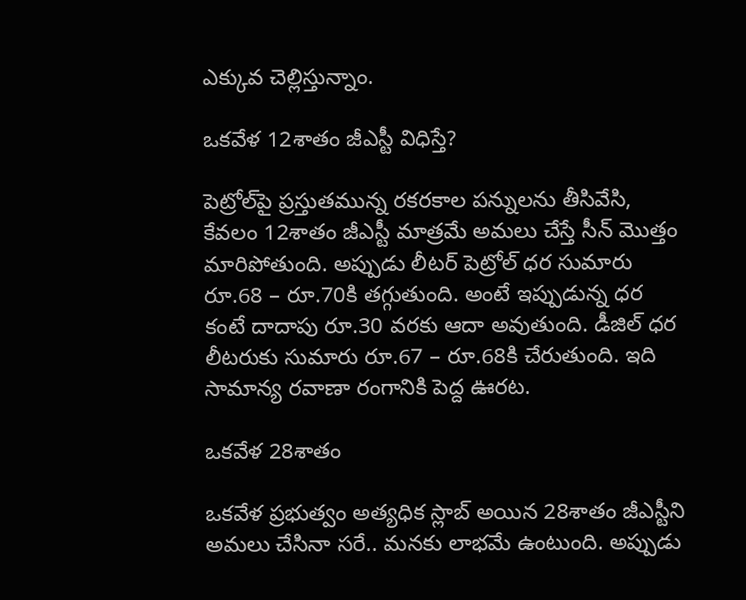ఎక్కువ చెల్లిస్తున్నాం.

ఒకవేళ 12శాతం జీఎస్టీ విధిస్తే?

పెట్రోల్‌పై ప్రస్తుతమున్న రకరకాల పన్నులను తీసివేసి, కేవలం 12శాతం జీఎస్టీ మాత్రమే అమలు చేస్తే సీన్ మొత్తం మారిపోతుంది. అప్పుడు లీటర్ పెట్రోల్ ధర సుమారు రూ.68 – రూ.70కి తగ్గుతుంది. అంటే ఇప్పుడున్న ధర కంటే దాదాపు రూ.30 వరకు ఆదా అవుతుంది. డీజిల్ ధర లీటరుకు సుమారు రూ.67 – రూ.68కి చేరుతుంది. ఇది సామాన్య రవాణా రంగానికి పెద్ద ఊరట.

ఒకవేళ 28శాతం

ఒకవేళ ప్రభుత్వం అత్యధిక స్లాబ్ అయిన 28శాతం జీఎస్టీని అమలు చేసినా సరే.. మనకు లాభమే ఉంటుంది. అప్పుడు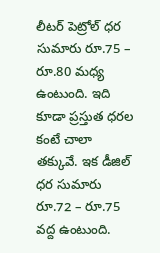లీటర్ పెట్రోల్ ధర సుమారు రూ.75 – రూ.80 మధ్య ఉంటుంది. ఇది కూడా ప్రస్తుత ధరల కంటే చాలా తక్కువే. ఇక డీజిల్ ధర సుమారు రూ.72 – రూ.75 వద్ద ఉంటుంది.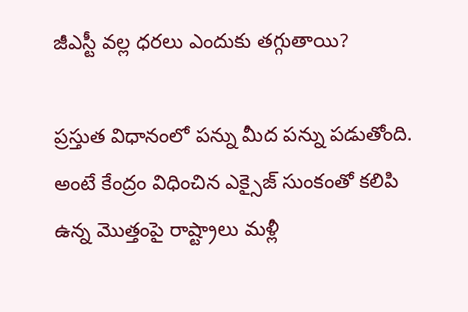జీఎస్టీ వల్ల ధరలు ఎందుకు తగ్గుతాయి?

ప్రస్తుత విధానంలో పన్ను మీద పన్ను పడుతోంది. అంటే కేంద్రం విధించిన ఎక్సైజ్ సుంకంతో కలిపి ఉన్న మొత్తంపై రాష్ట్రాలు మళ్లీ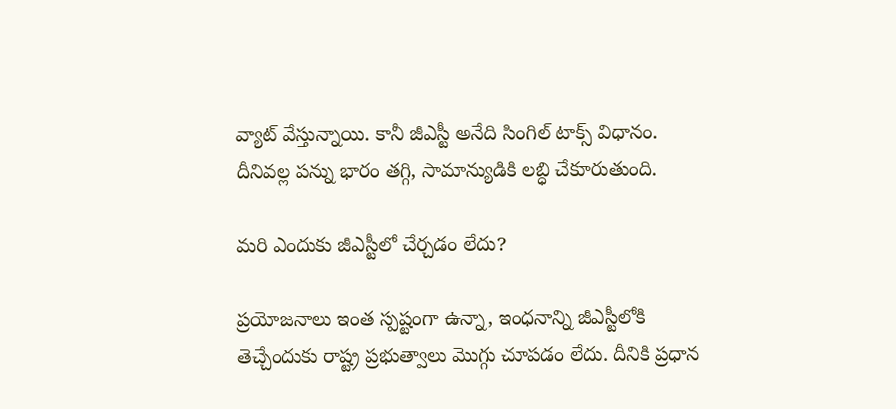వ్యాట్ వేస్తున్నాయి. కానీ జీఎస్టీ అనేది సింగిల్ టాక్స్ విధానం. దీనివల్ల పన్ను భారం తగ్గి, సామాన్యుడికి లబ్ధి చేకూరుతుంది.

మరి ఎందుకు జీఎస్టీలో చేర్చడం లేదు?

ప్రయోజనాలు ఇంత స్పష్టంగా ఉన్నా, ఇంధనాన్ని జీఎస్టీలోకి తెచ్చేందుకు రాష్ట్ర ప్రభుత్వాలు మొగ్గు చూపడం లేదు. దీనికి ప్రధాన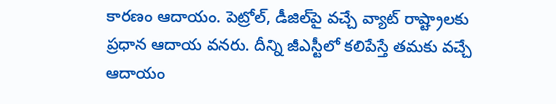కారణం ఆదాయం. పెట్రోల్, డీజిల్‌పై వచ్చే వ్యాట్ రాష్ట్రాలకు ప్రధాన ఆదాయ వనరు. దీన్ని జీఎస్టీలో కలిపేస్తే తమకు వచ్చే ఆదాయం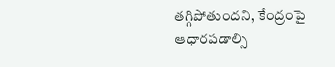తగ్గిపోతుందని, కేంద్రంపై ఆధారపడాల్సి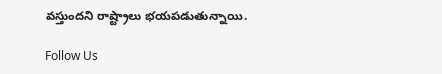వస్తుందని రాష్ట్రాలు భయపడుతున్నాయి.

Follow Us